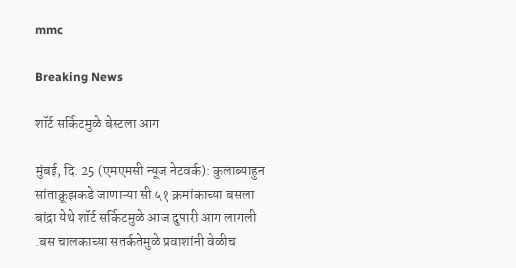mmc

Breaking News

शॉर्ट सर्किटमुळे बेस्टला आग

मुंबई, दि. 25 (एमएमसी न्यूज नेटवर्क): कुलाब्याहुन सांताक्रूझकडे जाणाऱ्या सी ५१ क्रमांकाच्या बसला बांद्रा येथे शॉर्ट सर्किटमुळे आज दुपारी आग लागली .बस चालकाच्या सतर्कतेमुळे प्रवाशांनी वेळीच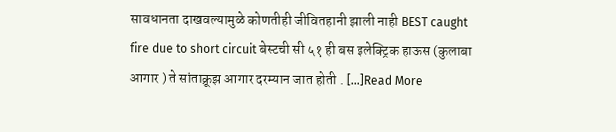सावधानता दाखवल्यामुळे कोणतीही जीवितहानी झाली नाही BEST caught fire due to short circuit बेस्टची सी ५१ ही बस इलेक्ट्रिक हाऊस (कुलाबा आगार ) ते सांताक्रूझ आगार दरम्यान जात होती . […]Read More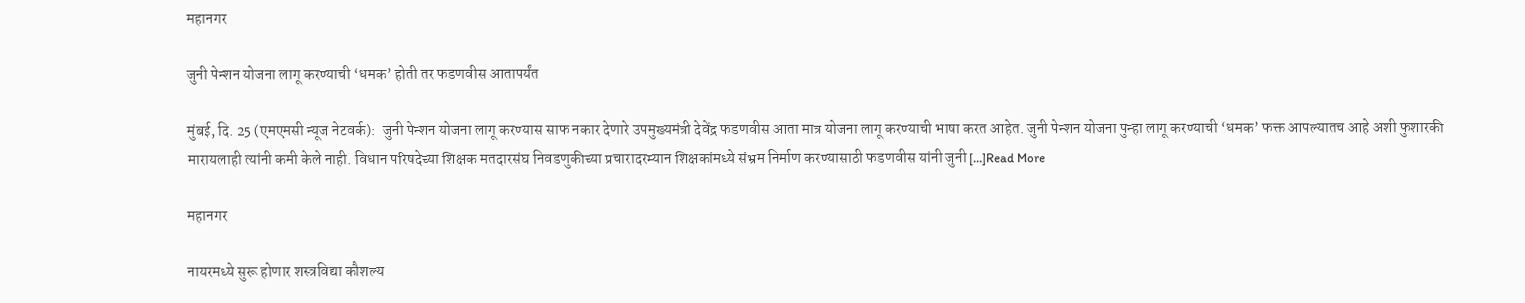महानगर

जुनी पेन्शन योजना लागू करण्याची ‘धमक’ होती तर फडणवीस आतापर्यंत

मुंबई, दि. 25 (एमएमसी न्यूज नेटवर्क):  जुनी पेन्शन योजना लागू करण्यास साफ नकार देणारे उपमुख्यमंत्री देवेंद्र फडणवीस आता मात्र योजना लागू करण्याची भाषा करत आहेत. जुनी पेन्शन योजना पुन्हा लागू करण्याची ‘धमक’ फक्त आपल्यातच आहे अशी फुशारकी मारायलाही त्यांनी कमी केले नाही. विधान परिषदेच्या शिक्षक मतदारसंघ निवडणुकीच्या प्रचारादरम्यान शिक्षकांमध्ये संभ्रम निर्माण करण्यासाठी फडणवीस यांनी जुनी […]Read More

महानगर

नायरमध्ये सुरू होणार शस्त्रविद्या कौशल्य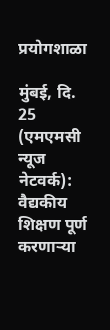प्रयोगशाळा

मुंबई, दि. 25 (एमएमसी न्यूज नेटवर्क):  वैद्यकीय शिक्षण पूर्ण करणाऱ्या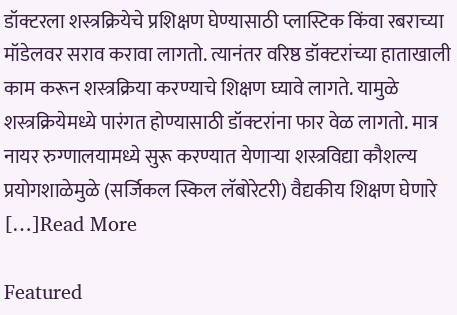डॉक्टरला शस्त्रक्रियेचे प्रशिक्षण घेण्यासाठी प्लास्टिक किंवा रबराच्या मॉडेलवर सराव करावा लागतो. त्यानंतर वरिष्ठ डॉक्टरांच्या हाताखाली काम करून शस्त्रक्रिया करण्याचे शिक्षण घ्यावे लागते. यामुळे शस्त्रक्रियेमध्ये पारंगत होण्यासाठी डॉक्टरांना फार वेळ लागतो. मात्र नायर रुग्णालयामध्ये सुरू करण्यात येणाऱ्या शस्त्रविद्या कौशल्य प्रयोगशाळेमुळे (सर्जिकल स्किल लॅबोरेटरी) वैद्यकीय शिक्षण घेणारे […]Read More

Featured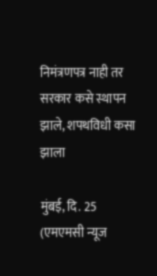निमंत्रणपत्र नाही तर सरकार कसे स्थापन झाले, शपथविधी कसा झाला

मुंबई, दि. 25 (एमएमसी न्यूज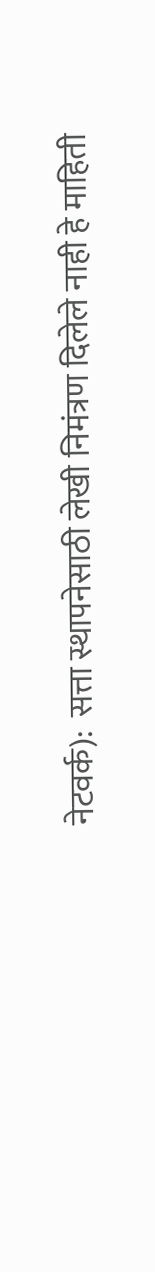नेटवर्क):  सत्ता स्थापनेसाठी लेखी निमंत्रण दिलेले नाही हे माहिती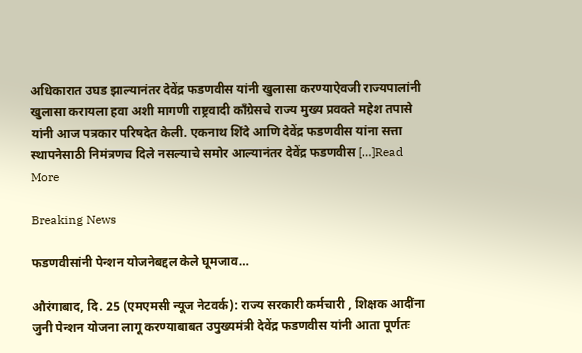अधिकारात उघड झाल्यानंतर देवेंद्र फडणवीस यांनी खुलासा करण्याऐवजी राज्यपालांनी खुलासा करायला हवा अशी मागणी राष्ट्रवादी काँग्रेसचे राज्य मुख्य प्रवक्ते महेश तपासे यांनी आज पत्रकार परिषदेत केली. एकनाथ शिंदे आणि देवेंद्र फडणवीस यांना सत्ता स्थापनेसाठी निमंत्रणच दिले नसल्याचे समोर आल्यानंतर देवेंद्र फडणवीस […]Read More

Breaking News

फडणवीसांनी पेन्शन योजनेबद्दल केले घूमजाव…

औरंगाबाद, दि. 25 (एमएमसी न्यूज नेटवर्क): राज्य सरकारी कर्मचारी , शिक्षक आदींना जुनी पेन्शन योजना लागू करण्याबाबत उपुख्यमंत्री देवेंद्र फडणवीस यांनी आता पूर्णतः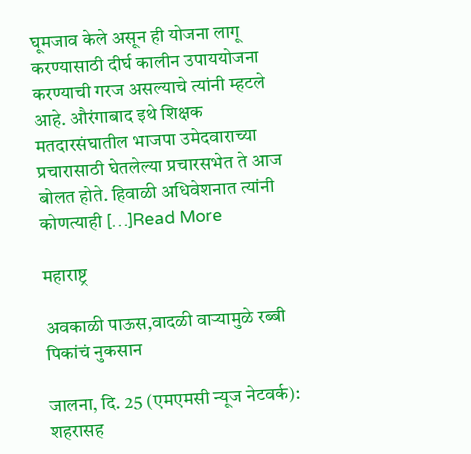घूमजाव केले असून ही योजना लागू करण्यासाठी दीर्घ कालीन उपाययोजना करण्याची गरज असल्याचे त्यांनी म्हटले आहे. औरंगाबाद इथे शिक्षक मतदारसंघातील भाजपा उमेदवाराच्या प्रचारासाठी घेतलेल्या प्रचारसभेत ते आज बोलत होते. हिवाळी अधिवेशनात त्यांनी कोणत्याही […]Read More

महाराष्ट्र

अवकाळी पाऊस,वादळी वाऱ्यामुळे रब्बी पिकांचं नुकसान

जालना, दि. 25 (एमएमसी न्यूज नेटवर्क): शहरासह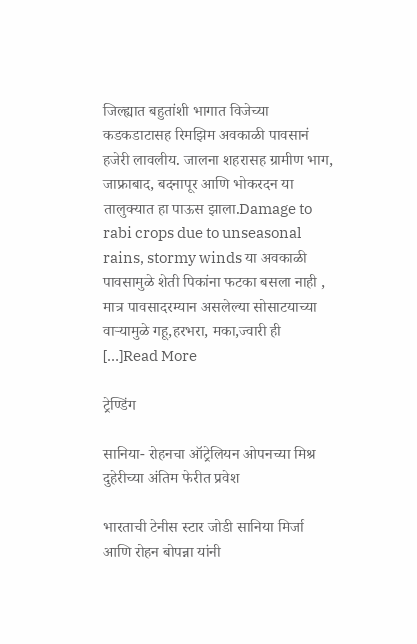जिल्ह्यात बहुतांशी भागात विजेच्या कडकडाटासह रिमझिम अवकाळी पावसानं हजेरी लावलीय. जालना शहरासह ग्रामीण भाग, जाफ्राबाद, बदनापूर आणि भोकरदन या तालुक्यात हा पाऊस झाला.Damage to rabi crops due to unseasonal rains, stormy winds या अवकाळी पावसामुळे शेती पिकांना फटका बसला नाही , मात्र पावसादरम्यान असलेल्या सोसाटयाच्या वाऱ्यामुळे गहू,हरभरा, मका,ज्वारी ही […]Read More

ट्रेण्डिंग

सानिया- रोहनचा ऑट्रेलियन ओपनच्या मिश्र दुहेरीच्या अंतिम फेरीत प्रवेश

भारताची टेनीस स्टार जोडी सानिया मिर्जा आणि रोहन बोपन्ना यांनी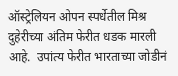ऑस्ट्रेलियन ओपन स्पर्धेतील मिश्र दुहेरीच्या अंतिम फेरीत धडक मारली आहे.  उपांत्य फेरीत भारताच्या जोडीनं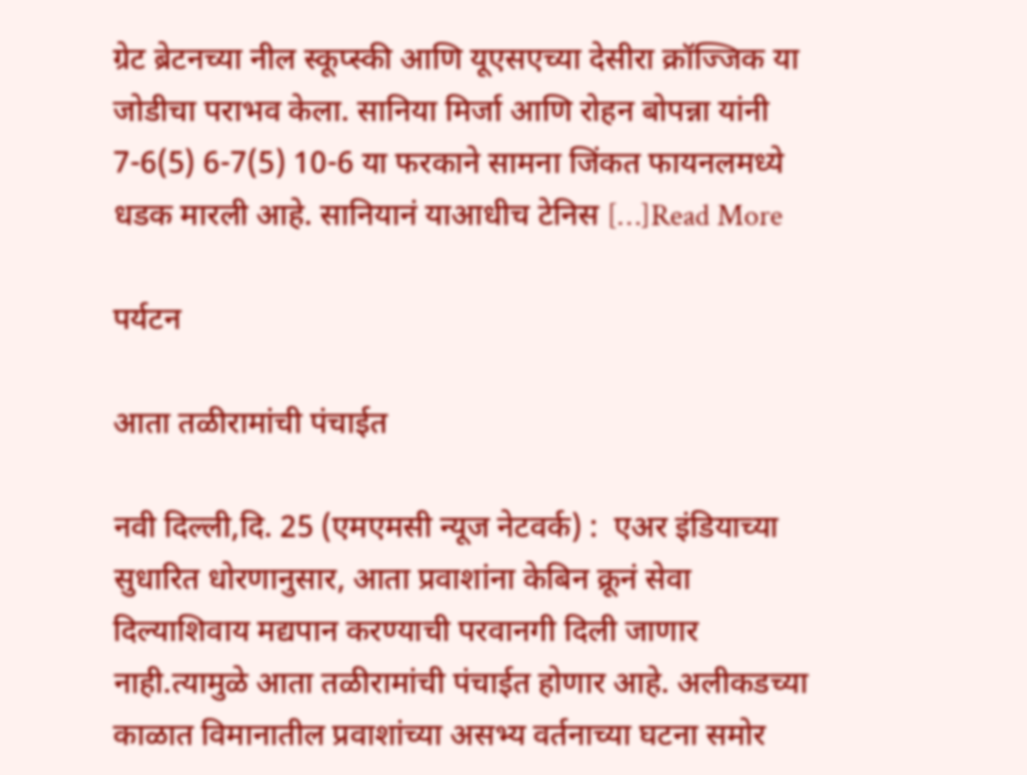ग्रेट ब्रेटनच्या नील स्कूप्स्की आणि यूएसएच्या देसीरा क्रॉज्जिक या जोडीचा पराभव केला. सानिया मिर्जा आणि रोहन बोपन्ना यांनी 7-6(5) 6-7(5) 10-6 या फरकाने सामना जिंकत फायनलमध्ये धडक मारली आहे. सानियानं याआधीच टेनिस […]Read More

पर्यटन

आता तळीरामांची पंचाईत

नवी दिल्ली,दि. 25 (एमएमसी न्यूज नेटवर्क) :  एअर इंडियाच्या सुधारित धोरणानुसार, आता प्रवाशांना केबिन क्रूनं सेवा दिल्याशिवाय मद्यपान करण्याची परवानगी दिली जाणार नाही.त्यामुळे आता तळीरामांची पंचाईत होणार आहे. अलीकडच्या काळात विमानातील प्रवाशांच्या असभ्य वर्तनाच्या घटना समोर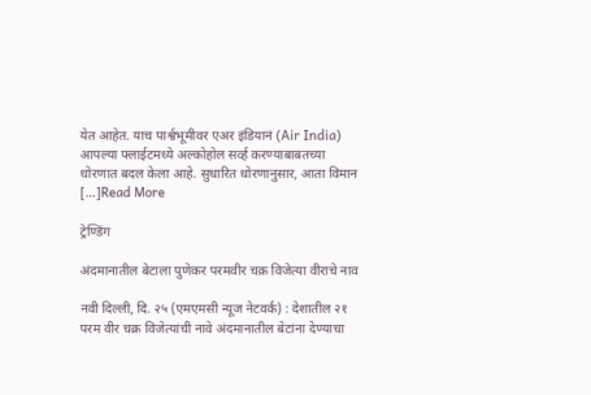येत आहेत. याच पार्श्वभूमीवर एअर इंडियानं (Air India) आपल्या फ्लाईटमध्ये अल्कोहोल सर्व्ह करण्याबाबतच्या धोरणात बदल केला आहे. सुधारित धोरणानुसार, आता विमान […]Read More

ट्रेण्डिंग

अंदमानातील बेटाला पुणेकर परमवीर चक्र विजेत्या वीराचे नाव

नवी दिल्ली, दि. २५ (एमएमसी न्यूज नेटवर्क) : देशातील २१ परम वीर चक्र विजेत्यांची नावे अंदमानातील बेटांना देण्याचा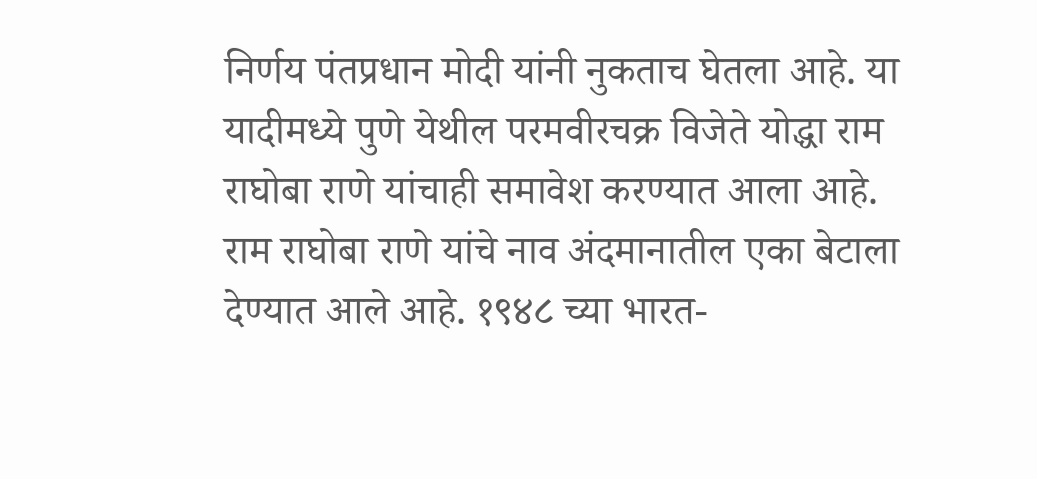निर्णय पंतप्रधान मोदी यांनी नुकताच घेतला आहे. या यादीमध्ये पुणे येथील परमवीरचक्र विजेते योद्धा राम राघोबा राणे यांचाही समावेश करण्यात आला आहे. राम राघोबा राणे यांचे नाव अंदमानातील एका बेटाला देण्यात आले आहे. १९४८ च्या भारत-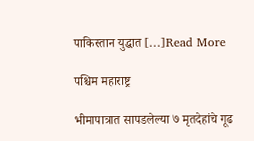पाकिस्तान युद्धात […]Read More

पश्चिम महाराष्ट्र

भीमापात्रात सापडलेल्या ७ मृतदेहांचे गूढ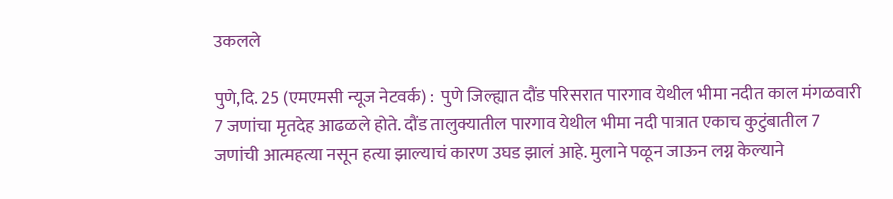उकलले

पुणे,दि. 25 (एमएमसी न्यूज नेटवर्क) :  पुणे जिल्ह्यात दौंड परिसरात पारगाव येथील भीमा नदीत काल मंगळवारी 7 जणांचा मृतदेह आढळले होते. दौंड तालुक्यातील पारगाव येथील भीमा नदी पात्रात एकाच कुटुंबातील 7 जणांची आत्महत्या नसून हत्या झाल्याचं कारण उघड झालं आहे. मुलाने पळून जाऊन लग्न केल्याने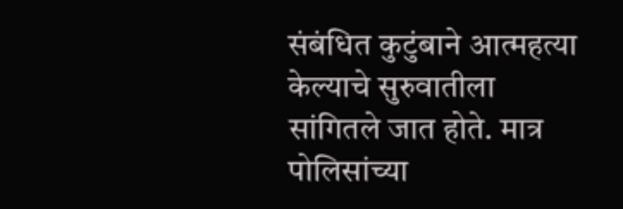संबंधित कुटुंबाने आत्महत्या केल्याचे सुरुवातीला सांगितले जात होते. मात्र पोलिसांच्या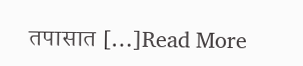तपासात […]Read More